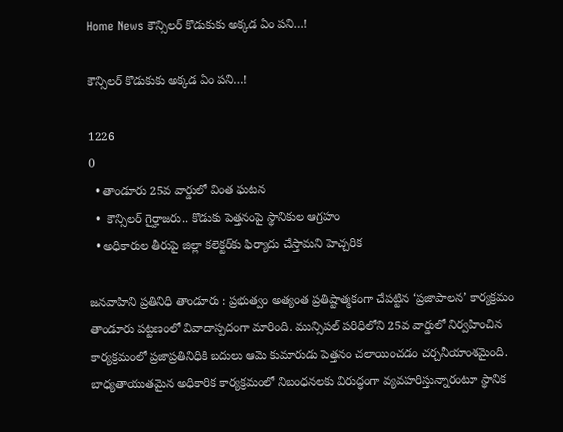Home News కౌన్సిలర్ కొడుకుకు అక్కడ ఏం పని…!

కౌన్సిలర్ కొడుకుకు అక్కడ ఏం పని…!

1226
0
  • తాండూరు 25వ వార్డులో వింత ఘటన
  •  కౌన్సిలర్ గైర్హాజరు.. కొడుకు పెత్తనంపై స్థానికుల ఆగ్రహం
  • అధికారుల తీరుపై జిల్లా కలెక్టర్‌కు ఫిర్యాదు చేస్తామని హెచ్చరిక

జనవాహిని ప్రతినిధి తాండూరు : ప్రభుత్వం అత్యంత ప్రతిష్టాత్మకంగా చేపట్టిన ‘ప్రజాపాలన’ కార్యక్రమం తాండూరు పట్టణంలో వివాదాస్పదంగా మారింది. మున్సిపల్ పరిధిలోని 25వ వార్డులో నిర్వహించిన కార్యక్రమంలో ప్రజాప్రతినిధికి బదులు ఆమె కుమారుడు పెత్తనం చలాయించడం చర్చనీయాంశమైంది. బాధ్యతాయుతమైన అధికారిక కార్యక్రమంలో నిబంధనలకు విరుద్ధంగా వ్యవహరిస్తున్నారంటూ స్థానిక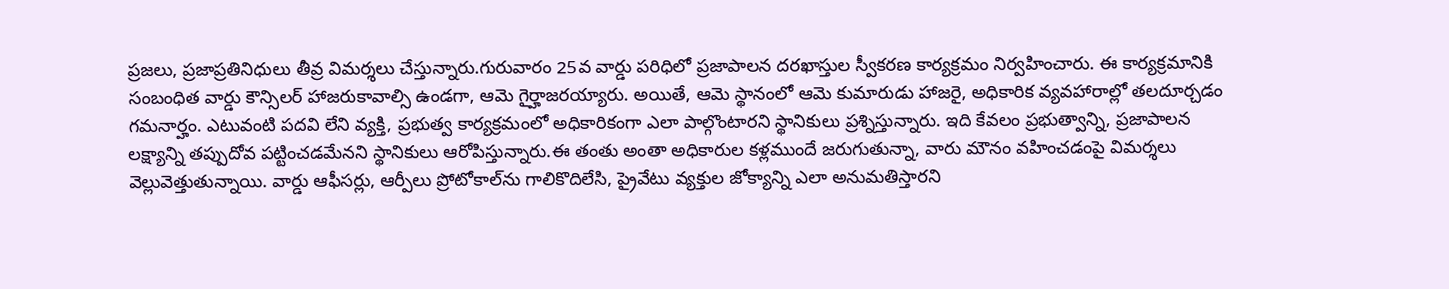ప్రజలు, ప్రజాప్రతినిధులు తీవ్ర విమర్శలు చేస్తున్నారు.గురువారం 25వ వార్డు పరిధిలో ప్రజాపాలన దరఖాస్తుల స్వీకరణ కార్యక్రమం నిర్వహించారు. ఈ కార్యక్రమానికి సంబంధిత వార్డు కౌన్సిలర్ హాజరుకావాల్సి ఉండగా, ఆమె గైర్హాజరయ్యారు. అయితే, ఆమె స్థానంలో ఆమె కుమారుడు హాజరై, అధికారిక వ్యవహారాల్లో తలదూర్చడం గమనార్హం. ఎటువంటి పదవి లేని వ్యక్తి, ప్రభుత్వ కార్యక్రమంలో అధికారికంగా ఎలా పాల్గొంటారని స్థానికులు ప్రశ్నిస్తున్నారు. ఇది కేవలం ప్రభుత్వాన్ని, ప్రజాపాలన లక్ష్యాన్ని తప్పుదోవ పట్టించడమేనని స్థానికులు ఆరోపిస్తున్నారు.ఈ తంతు అంతా అధికారుల కళ్లముందే జరుగుతున్నా, వారు మౌనం వహించడంపై విమర్శలు వెల్లువెత్తుతున్నాయి. వార్డు ఆఫీసర్లు, ఆర్పీలు ప్రోటోకాల్‌ను గాలికొదిలేసి, ప్రైవేటు వ్యక్తుల జోక్యాన్ని ఎలా అనుమతిస్తారని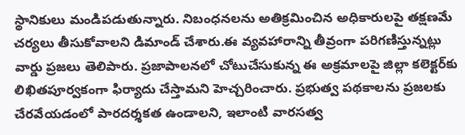స్థానికులు మండిపడుతున్నారు. నిబంధనలను అతిక్రమించిన అధికారులపై తక్షణమే చర్యలు తీసుకోవాలని డిమాండ్ చేశారు.ఈ వ్యవహారాన్ని తీవ్రంగా పరిగణిస్తున్నట్లు వార్డు ప్రజలు తెలిపారు. ప్రజాపాలనలో చోటుచేసుకున్న ఈ అక్రమాలపై జిల్లా కలెక్టర్‌కు లిఖితపూర్వకంగా ఫిర్యాదు చేస్తామని హెచ్చరించారు. ప్రభుత్వ పథకాలను ప్రజలకు చేరవేయడంలో పారదర్శకత ఉండాలని, ఇలాంటి వారసత్వ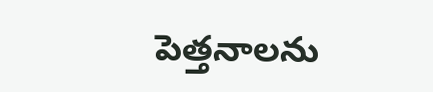పెత్తనాలను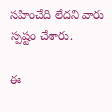సహించేది లేదని వారు స్పష్టం చేశారు.

ఈ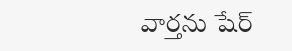వార్తను షేర్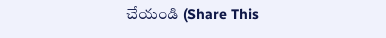చేయండి (Share This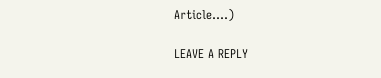Article....)

LEAVE A REPLY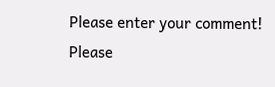Please enter your comment!
Please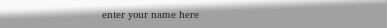enter your name here